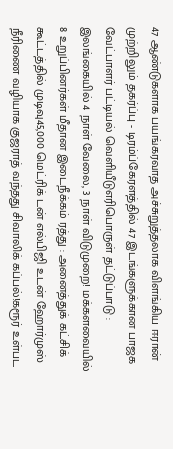47 ஆண்டுகளாக பயங்கரவாத அச்சுறுத்தலாக விளங்கிய ஈரான் முற்றிலும் தகர்ப்பு - டிரம்ப்கேரளத்தில் 47 இடங்களுக்கான பாஜக வேட்பாளர் பட்டியல் வெளியீடுஎரிபொருள் தட்டுப்பாடு : இலங்கையில் 4 நாள் வேலை, 3 நாள் விடுமுறை! மக்களவையில் 8 உறுப்பினர்கள் மீதான இடைநீக்கம் ரத்து : அனைத்துக் கட்சிக் கூட்டத்தில் முடிவு45,000 மெட்ரிக் டன் எல்பிஜி உடன் ஹோர்முஸ் நீரிணை வழியாக குஜராத் வந்தது சிவாலிக் கப்பல்!கரூர் உள்பட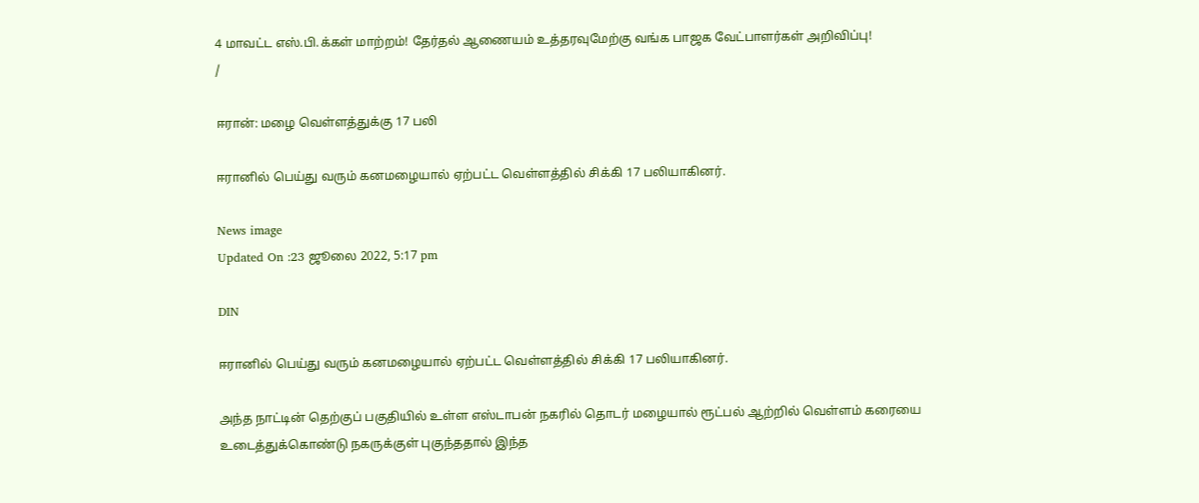4 மாவட்ட எஸ்.பி.க்கள் மாற்றம்! தேர்தல் ஆணையம் உத்தரவுமேற்கு வங்க பாஜக வேட்பாளர்கள் அறிவிப்பு!
/

ஈரான்: மழை வெள்ளத்துக்கு 17 பலி

ஈரானில் பெய்து வரும் கனமழையால் ஏற்பட்ட வெள்ளத்தில் சிக்கி 17 பலியாகினர்.

News image
Updated On :23 ஜூலை 2022, 5:17 pm

DIN

ஈரானில் பெய்து வரும் கனமழையால் ஏற்பட்ட வெள்ளத்தில் சிக்கி 17 பலியாகினர்.

அந்த நாட்டின் தெற்குப் பகுதியில் உள்ள எஸ்டாபன் நகரில் தொடர் மழையால் ரூட்பல் ஆற்றில் வெள்ளம் கரையை உடைத்துக்கொண்டு நகருக்குள் புகுந்ததால் இந்த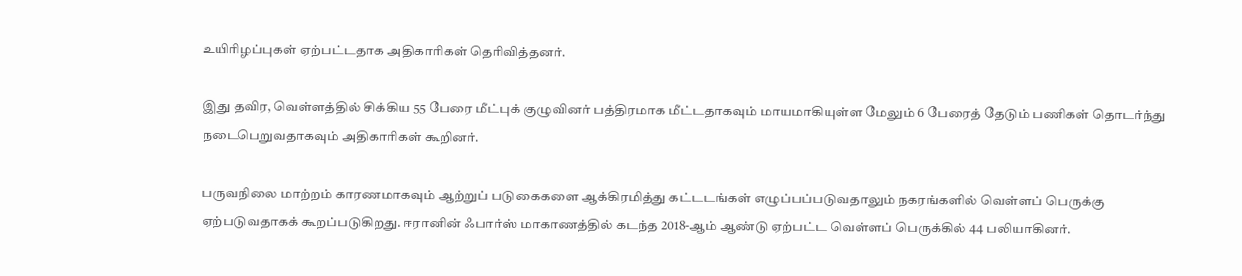உயிரிழப்புகள் ஏற்பட்டதாக அதிகாரிகள் தெரிவித்தனர்.

இது தவிர, வெள்ளத்தில் சிக்கிய 55 பேரை மீட்புக் குழுவினர் பத்திரமாக மீட்டதாகவும் மாயமாகியுள்ள மேலும் 6 பேரைத் தேடும் பணிகள் தொடர்ந்து நடைபெறுவதாகவும் அதிகாரிகள் கூறினர்.

பருவநிலை மாற்றம் காரணமாகவும் ஆற்றுப் படுகைகளை ஆக்கிரமித்து கட்டடங்கள் எழுப்பப்படுவதாலும் நகரங்களில் வெள்ளப் பெருக்கு ஏற்படுவதாகக் கூறப்படுகிறது. ஈரானின் ஃபார்ஸ் மாகாணத்தில் கடந்த 2018-ஆம் ஆண்டு ஏற்பட்ட வெள்ளப் பெருக்கில் 44 பலியாகினர்.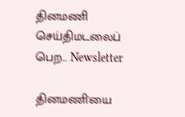தினமணி செய்திமடலைப் பெற... Newsletter

தினமணி'யை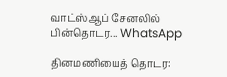வாட்ஸ்ஆப் சேனலில் பின்தொடர... WhatsApp

தினமணியைத் தொடர: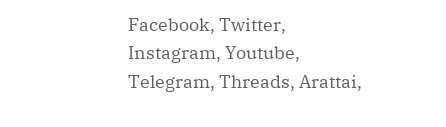Facebook, Twitter, Instagram, Youtube, Telegram, Threads, Arattai,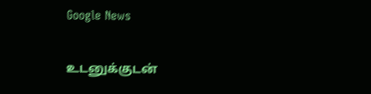Google News

உடனுக்குடன்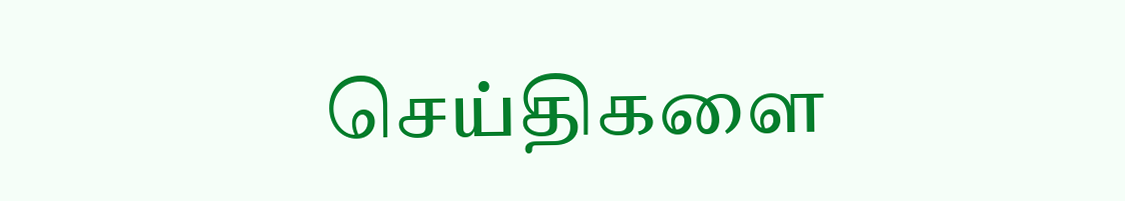செய்திகளை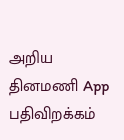அறிய தினமணி App பதிவிறக்கம்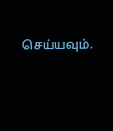செய்யவும்.